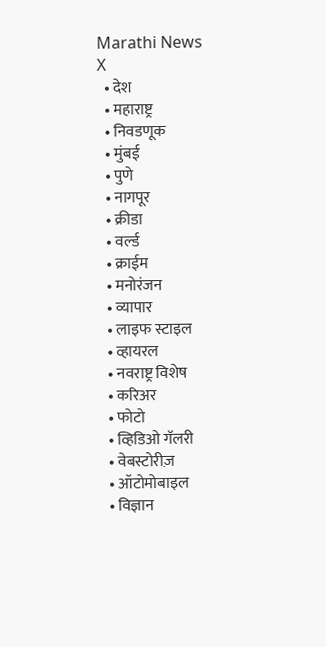Marathi News
X
  • देश
  • महाराष्ट्र
  • निवडणूक
  • मुंबई
  • पुणे
  • नागपूर
  • क्रीडा
  • वर्ल्ड
  • क्राईम
  • मनोरंजन
  • व्यापार
  • लाइफ स्टाइल
  • व्हायरल
  • नवराष्ट्र विशेष
  • करिअर
  • फोटो
  • व्हिडिओ गॅलरी
  • वेबस्टोरीज़
  • ऑटोमोबाइल
  • विज्ञान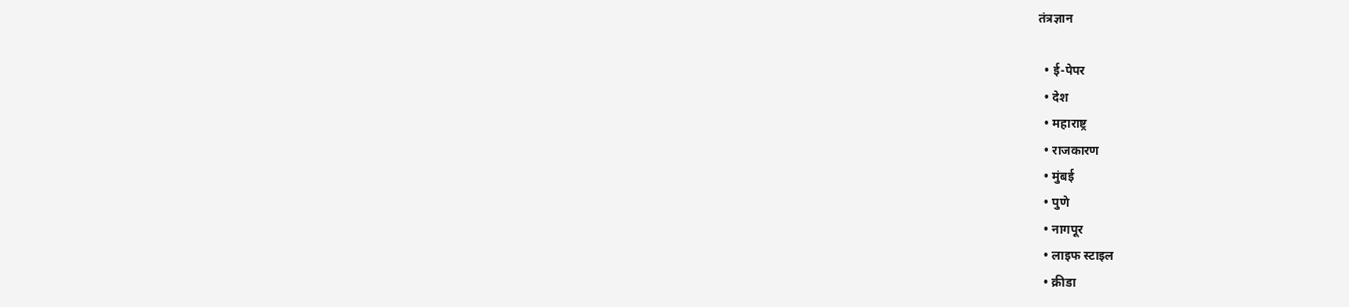तंत्रज्ञान

  • ई-पेपर
  • देश
  • महाराष्ट्र
  • राजकारण
  • मुंबई
  • पुणे
  • नागपूर
  • लाइफ स्टाइल
  • क्रीडा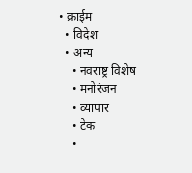• क्राईम
  • विदेश
  • अन्य
    • नवराष्ट्र विशेष
    • मनोरंजन
    • व्यापार
    • टेक
    •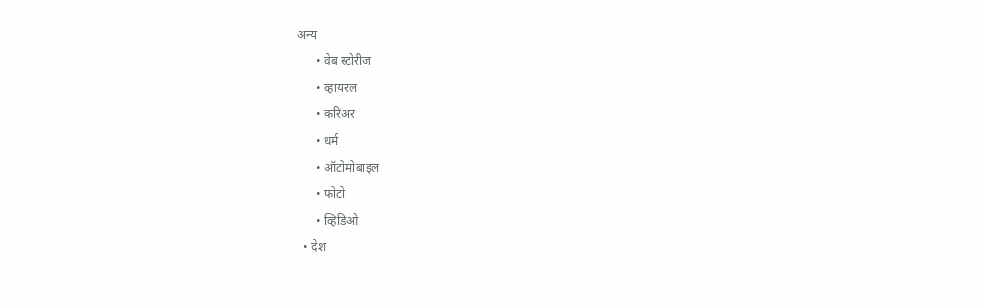अन्य
      • वेब स्टोरीज
      • व्हायरल
      • करिअर
      • धर्म
      • ऑटोमोबाइल
      • फोटो
      • व्हिडिओ
  • देश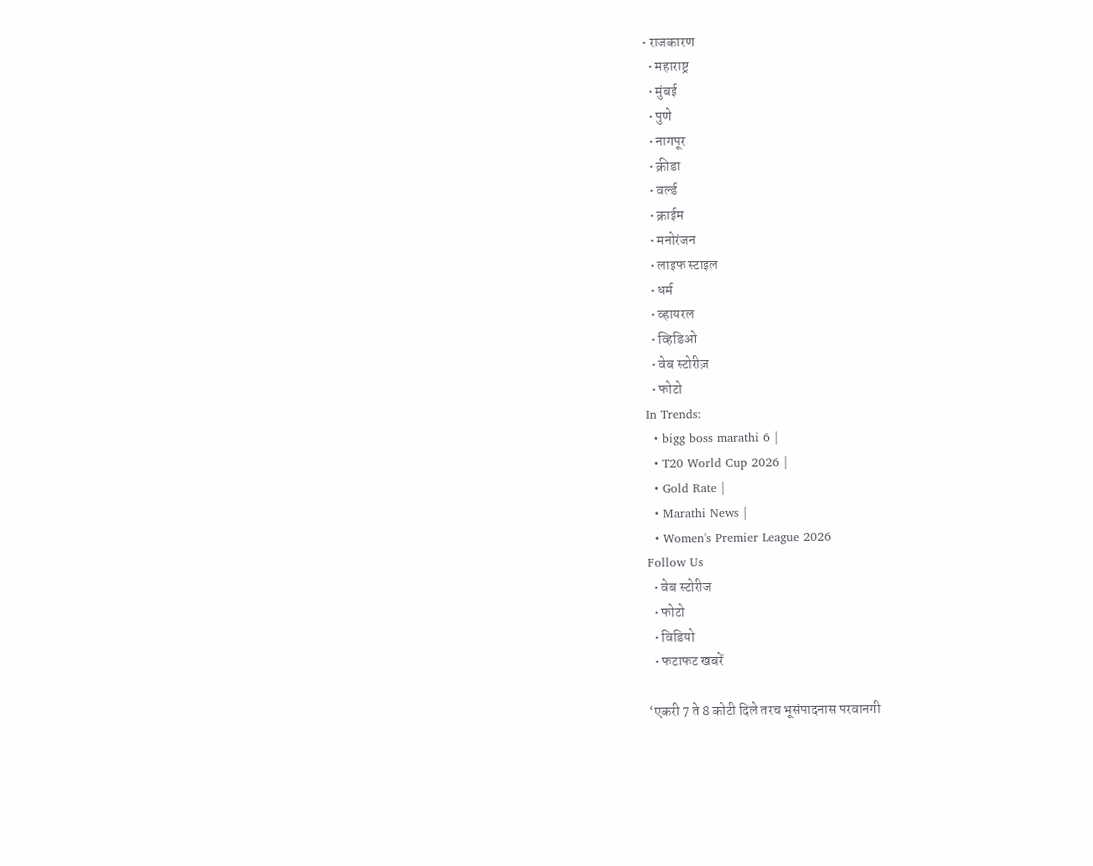• राजकारण
  • महाराष्ट्र
  • मुंबई
  • पुणे
  • नागपूर
  • क्रीडा
  • वर्ल्ड
  • क्राईम
  • मनोरंजन
  • लाइफ स्टाइल
  • धर्म
  • व्हायरल
  • व्हिडिओ
  • वेब स्टोरीज़
  • फोटो
In Trends:
  • bigg boss marathi 6 |
  • T20 World Cup 2026 |
  • Gold Rate |
  • Marathi News |
  • Women's Premier League 2026
Follow Us
  • वेब स्टोरीज
  • फोटो
  • विडियो
  • फटाफट खबरें

‘एकरी 7 ते 8 कोटी दिले तरच भूसंपादनास परवानगी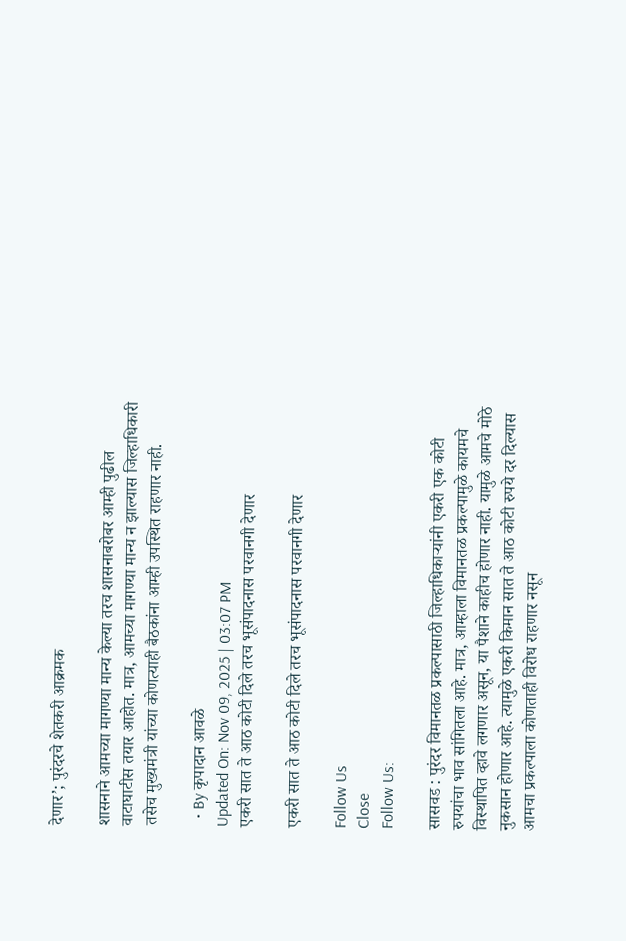देणार’; पुरंदरचे शेतकरी आक्रमक

शासनाने आमच्या मागण्या मान्य केल्या तरच शासनाबरोबर आम्ही पुढील वाटाघाटीस तयार आहोत. मात्र, आमच्या मागण्या मान्य न झाल्यास जिल्हाधिकारी तसेच मुख्यमंत्री यांच्या कोणत्याही बैठकांना आम्ही उपस्थित राहणार नाही.

  • By कृपादान आवळे
Updated On: Nov 09, 2025 | 03:07 PM
एकरी सात ते आठ कोटी दिले तरच भूसंपादनास परवानगी देणार

एकरी सात ते आठ कोटी दिले तरच भूसंपादनास परवानगी देणार

Follow Us
Close
Follow Us:

सासवड : पुरंदर विमानतळ प्रकल्पासाठी जिल्हाधिकाऱ्यांनी एकरी एक कोटी रुपयांचा भाव सांगितला आहे. मात्र, आम्हाला विमानतळ प्रकल्पामुळे कायमचे विस्थापित व्हावे लगणार असून, या पैशाने काहीच होणार नाही. यामुळे आमचे मोठे नुकसान होणार आहे. त्यामुळे एकरी किमान सात ते आठ कोटी रुपये दर दिल्यास आमचा प्रकल्पाला कोणताही विरोध राहणार नसून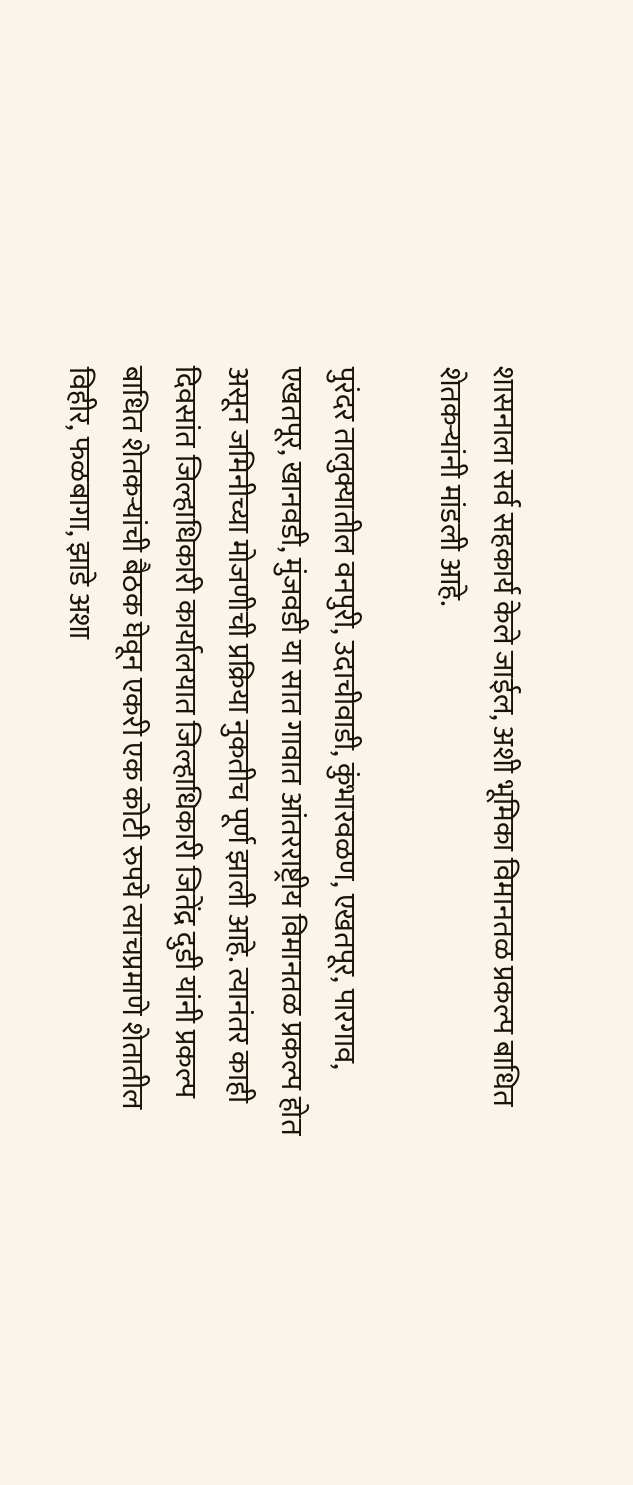शासनाला सर्व सहकार्य केले जाईल, अशी भूमिका विमानतळ प्रकल्प बाधित शेतकऱ्यांनी मांडली आहे.

पुरंदर तालुक्यातील वनपुरी, उदाचीवाडी, कुंभारवळण, एखतपूर, पारगाव, एखतपूर, खानवडी, मुंजवडी या सात गावात आंतरराष्ट्रीय विमानतळ प्रकल्प होत असून जमिनीच्या मोजणीची प्रक्रिया नुकतीच पूर्ण झाली आहे. त्यानंतर काही दिवसांत जिल्हाधिकारी कार्यालयात जिल्हाधिकारी जितेंद्र दुडी यांनी प्रकल्प बाधित शेतकऱ्यांची बैठक घेवून एकरी एक कोटी रुपये त्याचप्रमाणे शेतातील विहीर, फळबागा, झाडे अशा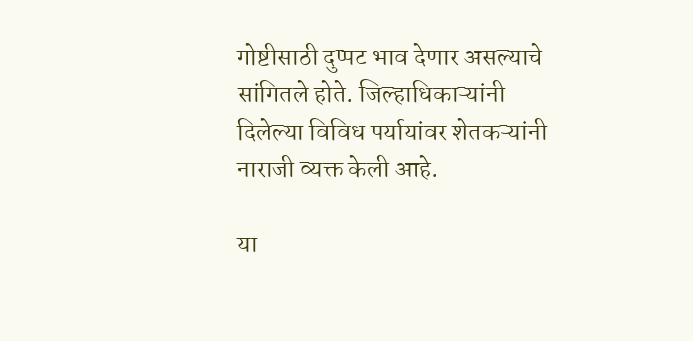गोष्टीसाठी दुप्पट भाव देणार असल्याचे सांगितले होते. जिल्हाधिकाऱ्यांनी दिलेल्या विविध पर्यायांवर शेतकऱ्यांनी नाराजी व्यक्त केली आहे.

या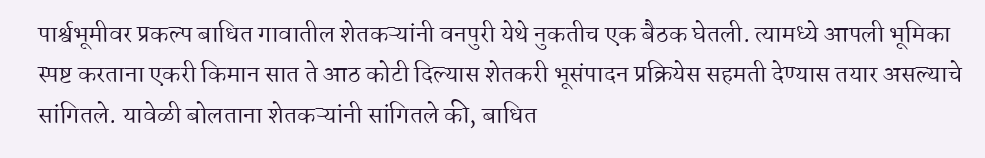पार्श्वभूमीवर प्रकल्प बाधित गावातील शेतकऱ्यांनी वनपुरी येथे नुकतीच एक बैठक घेतली. त्यामध्ये आपली भूमिका स्पष्ट करताना एकरी किमान सात ते आठ कोटी दिल्यास शेतकरी भूसंपादन प्रक्रियेस सहमती देण्यास तयार असल्याचे सांगितले. यावेळी बोलताना शेतकऱ्यांनी सांगितले की, बाधित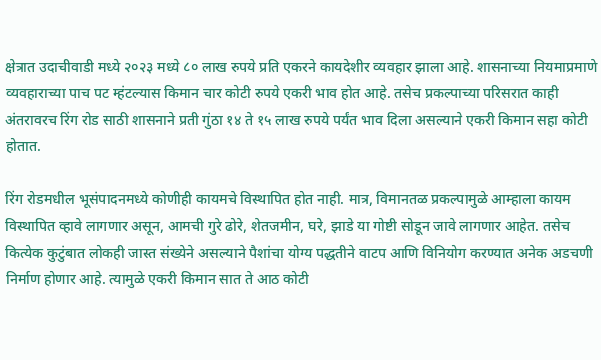क्षेत्रात उदाचीवाडी मध्ये २०२३ मध्ये ८० लाख रुपये प्रति एकरने कायदेशीर व्यवहार झाला आहे. शासनाच्या नियमाप्रमाणे व्यवहाराच्या पाच पट म्हंटल्यास किमान चार कोटी रुपये एकरी भाव होत आहे. तसेच प्रकल्पाच्या परिसरात काही अंतरावरच रिंग रोड साठी शासनाने प्रती गुंठा १४ ते १५ लाख रुपये पर्यंत भाव दिला असल्याने एकरी किमान सहा कोटी होतात.

रिंग रोडमधील भूसंपादनमध्ये कोणीही कायमचे विस्थापित होत नाही. मात्र, विमानतळ प्रकल्पामुळे आम्हाला कायम विस्थापित व्हावे लागणार असून, आमची गुरे ढोरे, शेतजमीन, घरे, झाडे या गोष्टी सोडून जावे लागणार आहेत. तसेच कित्येक कुटुंबात लोकही जास्त संख्येने असल्याने पैशांचा योग्य पद्धतीने वाटप आणि विनियोग करण्यात अनेक अडचणी निर्माण होणार आहे. त्यामुळे एकरी किमान सात ते आठ कोटी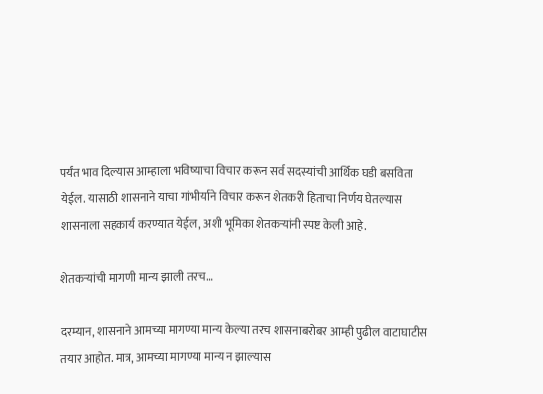पर्यंत भाव दिल्यास आम्हाला भविष्याचा विचार करून सर्व सदस्यांची आर्थिक घडी बसविता येईल. यासाठी शासनाने याचा गांभीर्याने विचार करून शेतकरी हिताचा निर्णय घेतल्यास शासनाला सहकार्य करण्यात येईल, अशी भूमिका शेतकऱ्यांनी स्पष्ट केली आहे.

शेतकऱ्यांची मागणी मान्य झाली तरच…

दरम्यान, शासनाने आमच्या मागण्या मान्य केल्या तरच शासनाबरोबर आम्ही पुढील वाटाघाटीस तयार आहोत. मात्र, आमच्या मागण्या मान्य न झाल्यास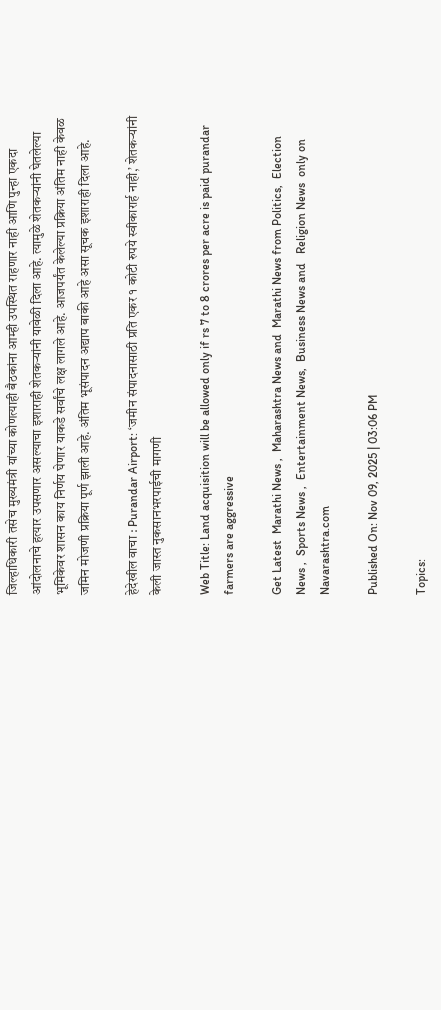जिल्हाधिकारी तसेच मुख्यमंत्री यांच्या कोणत्याही बैठकांना आम्ही उपस्थित राहणार नाही आणि पुन्हा एकदा आंदोलनाचे हत्यार उपसणार असल्याचा इशाराही शेतकऱ्यांनी यावेळी दिला आहे. त्यामुळे शेतकऱ्यांनी घेतलेल्या भूमिकेवर शासन काय निर्णय घेणार याकडे सर्वांचे लक्ष लागले आहे. आजपर्यंत केलेल्या प्रक्रिया अंतिम नाही केवळ जमिन मोजणी प्रक्रिया पूर्ण झाली आहे. अंतिम भूसंपादन अद्याप बाकी आहे असा सूचक इशाराही दिला आहे.

हेदेखील वाचा : Purandar Airport: ‘जमीन संपादनासाठी प्रति एकर १ कोटी रुपये स्वीकारार्ह नाही,’ शेतकऱ्यांनी केली जास्त नुकसानभरपाईची मागणी

Web Title: Land acquisition will be allowed only if rs 7 to 8 crores per acre is paid purandar farmers are aggressive

Get Latest  Marathi News ,  Maharashtra News and  Marathi News from Politics,  Election News ,  Sports News ,  Entertainment News,  Business News and   Religion News  only on Navarashtra.com

Published On: Nov 09, 2025 | 03:06 PM

Topics: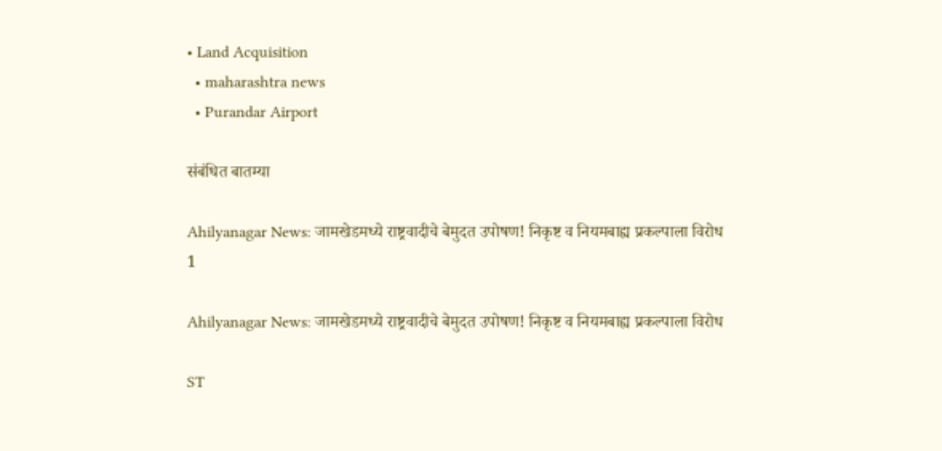• Land Acquisition
  • maharashtra news
  • Purandar Airport

संबंधित बातम्या

Ahilyanagar News: जामखेडमध्ये राष्ट्रवादीचे बेमुदत उपोषण! निकृष्ट व नियमबाह्य प्रकल्पाला विरोध
1

Ahilyanagar News: जामखेडमध्ये राष्ट्रवादीचे बेमुदत उपोषण! निकृष्ट व नियमबाह्य प्रकल्पाला विरोध

ST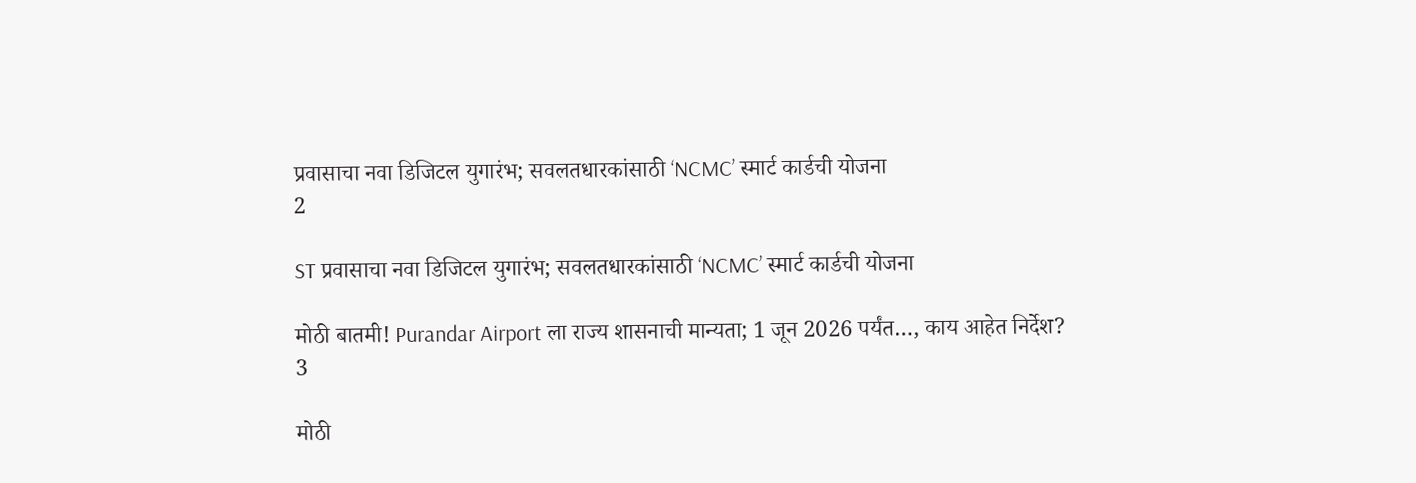प्रवासाचा नवा डिजिटल युगारंभ; सवलतधारकांसाठी ‘NCMC’ स्मार्ट कार्डची योजना
2

ST प्रवासाचा नवा डिजिटल युगारंभ; सवलतधारकांसाठी ‘NCMC’ स्मार्ट कार्डची योजना

मोठी बातमी! Purandar Airport ला राज्य शासनाची मान्यता; 1 जून 2026 पर्यंत…, काय आहेत निर्देश?
3

मोठी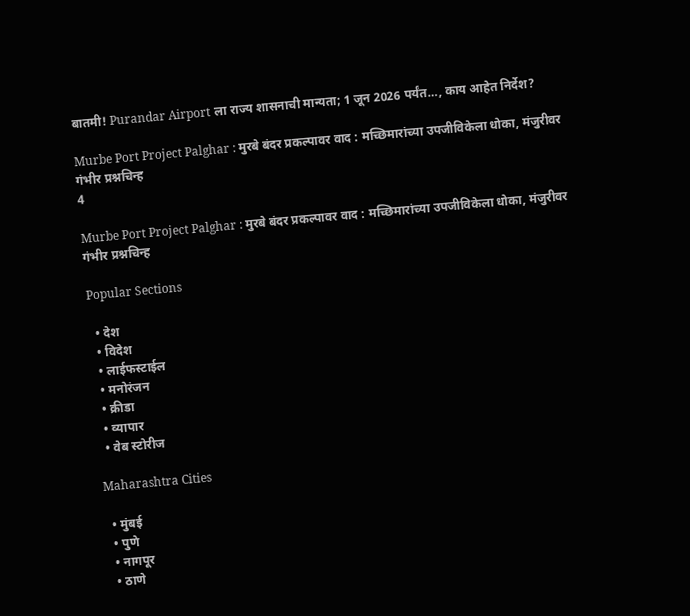बातमी! Purandar Airport ला राज्य शासनाची मान्यता; 1 जून 2026 पर्यंत…, काय आहेत निर्देश?

Murbe Port Project Palghar : मुरबे बंदर प्रकल्पावर वाद : मच्छिमारांच्या उपजीविकेला धोका, मंजुरीवर गंभीर प्रश्नचिन्ह
4

Murbe Port Project Palghar : मुरबे बंदर प्रकल्पावर वाद : मच्छिमारांच्या उपजीविकेला धोका, मंजुरीवर गंभीर प्रश्नचिन्ह

Popular Sections

  • देश
  • विदेश
  • लाईफस्टाईल
  • मनोरंजन
  • क्रीडा
  • व्यापार
  • वेब स्टोरीज

Maharashtra Cities

  • मुंबई
  • पुणे
  • नागपूर
  • ठाणे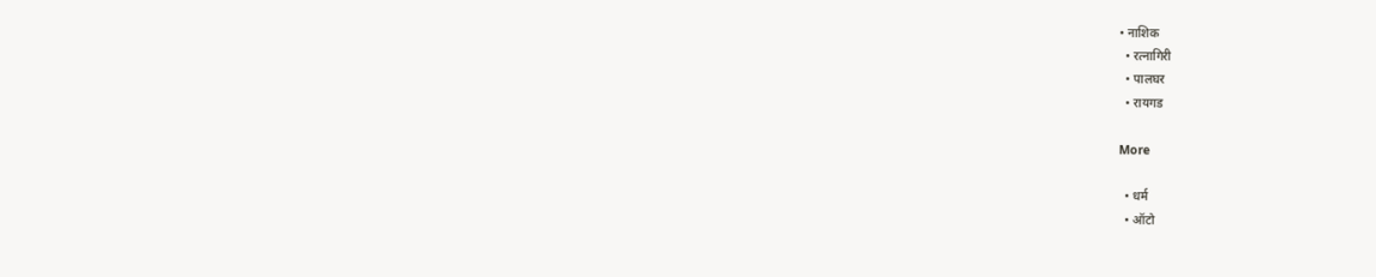• नाशिक
  • रत्नागिरी
  • पालघर
  • रायगड

More

  • धर्म
  • ऑटो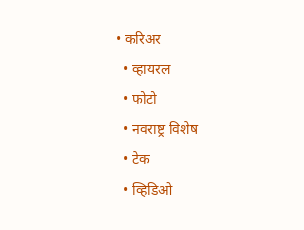• करिअर
  • व्हायरल
  • फोटो
  • नवराष्ट्र विशेष
  • टेक
  • व्हिडिओ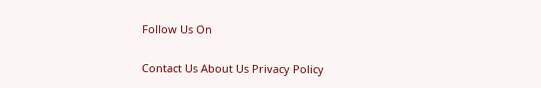Follow Us On

Contact Us About Us Privacy Policy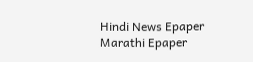Hindi News Epaper Marathi Epaper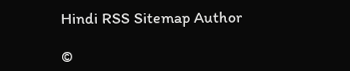Hindi RSS Sitemap Author

©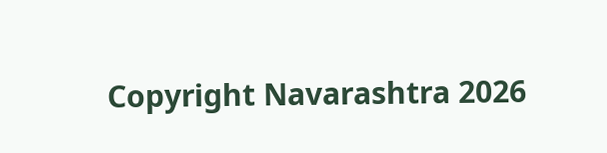Copyright Navarashtra 2026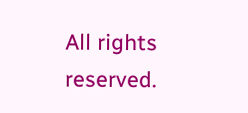All rights reserved.